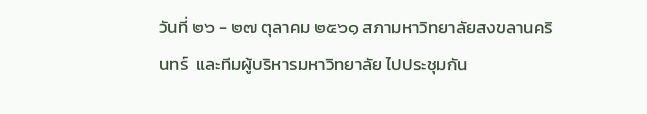วันที่ ๒๖ - ๒๗ ตุลาคม ๒๕๖๑ สภามหาวิทยาลัยสงขลานครินทร์  และทีมผู้บริหารมหาวิทยาลัย ไปประชุมกัน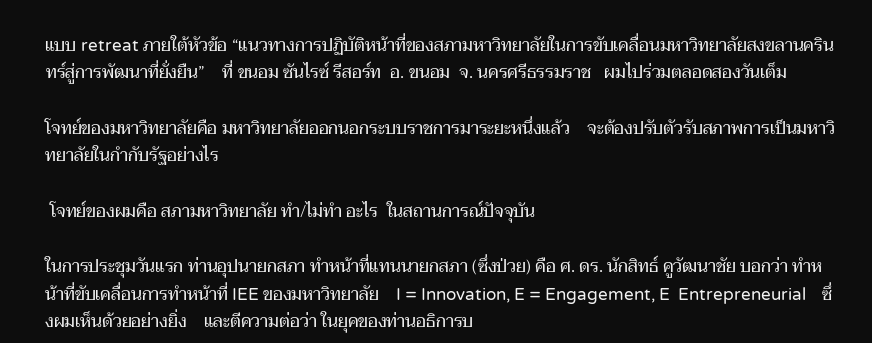แบบ retreat ภายใต้หัวข้อ “แนวทางการปฏิบัติหน้าที่ของสภามหาวิทยาลัยในการขับเคลื่อนมหาวิทยาลัยสงขลานครินทร์สู่การพัฒนาที่ยั่งยืน”    ที่ ขนอม ซันไรซ์ รีสอร์ท  อ. ขนอม  จ. นครศรีธรรมราช   ผมไปร่วมตลอดสองวันเต็ม

โจทย์ของมหาวิทยาลัยคือ มหาวิทยาลัยออกนอกระบบราชการมาระยะหนึ่งแล้ว    จะต้องปรับตัวรับสภาพการเป็นมหาวิทยาลัยในกำกับรัฐอย่างไร

 โจทย์ของผมคือ สภามหาวิทยาลัย ทำ/ไม่ทำ อะไร  ในสถานการณ์ปัจจุบัน

ในการประชุมวันแรก ท่านอุปนายกสภา ทำหน้าที่แทนนายกสภา (ซึ่งป่วย) คือ ศ. ดร. นักสิทธ์ คูวัฒนาชัย บอกว่า ทำหน้าที่ขับเคลื่อนการทำหน้าที่ IEE ของมหาวิทยาลัย    I = Innovation, E = Engagement, E  Entrepreneurial    ซึ่งผมเห็นด้วยอย่างยิ่ง    และตีความต่อว่า ในยุคของท่านอธิการบ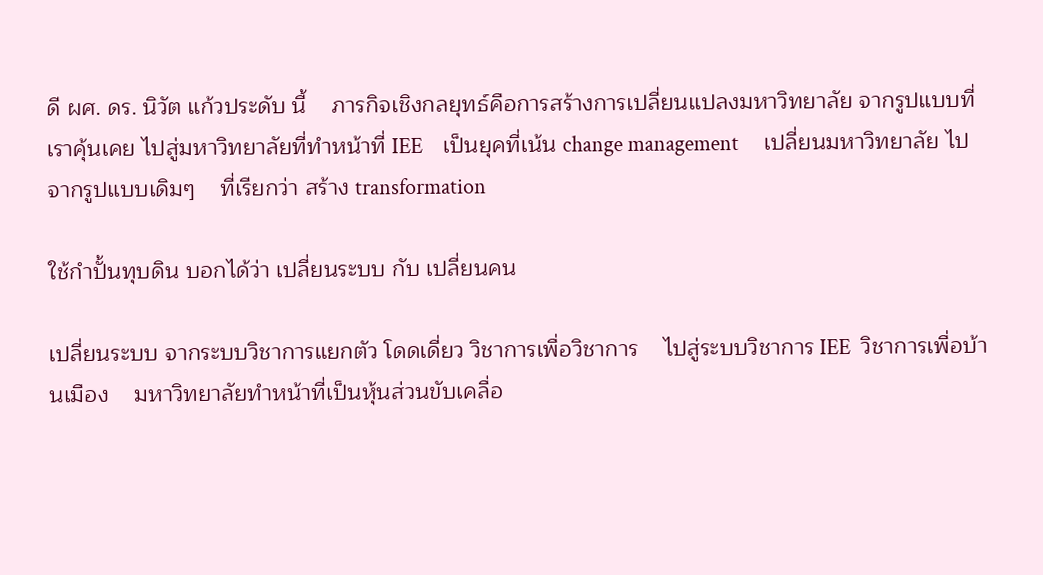ดี ผศ. ดร. นิวัต แก้วประดับ นี้    ภารกิจเชิงกลยุทธ์คือการสร้างการเปลี่ยนแปลงมหาวิทยาลัย จากรูปแบบที่เราคุ้นเคย ไปสู่มหาวิทยาลัยที่ทำหน้าที่ IEE    เป็นยุคที่เน้น change management     เปลี่ยนมหาวิทยาลัย ไปจากรูปแบบเดิมๆ    ที่เรียกว่า สร้าง transformation

ใช้กำปั้นทุบดิน บอกได้ว่า เปลี่ยนระบบ กับ เปลี่ยนคน

เปลี่ยนระบบ จากระบบวิชาการแยกตัว โดดเดี่ยว วิชาการเพื่อวิชาการ    ไปสู่ระบบวิชาการ IEE  วิชาการเพื่อบ้านเมือง    มหาวิทยาลัยทำหน้าที่เป็นหุ้นส่วนขับเคลื่อ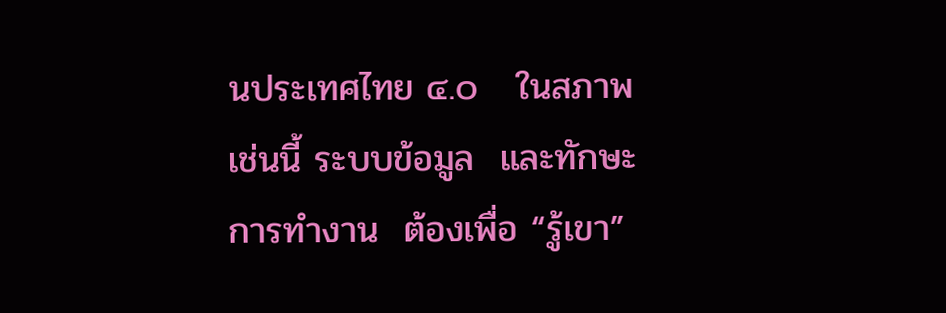นประเทศไทย ๔.๐   ในสภาพเช่นนี้ ระบบข้อมูล  และทักษะการทำงาน  ต้องเพื่อ “รู้เขา”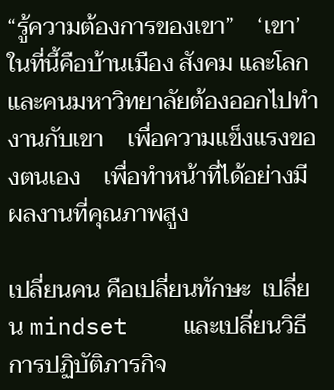“รู้ความต้องการของเขา”    ‘เขา’ ในที่นี้คือบ้านเมือง สังคม และโลก    และคนมหาวิทยาลัยต้องออกไปทำงานกับเขา    เพื่อความแข็งแรงของตนเอง    เพื่อทำหน้าที่ได้อย่างมีผลงานที่คุณภาพสูง

เปลี่ยนคน คือเปลี่ยนทักษะ  เปลี่ยน mindset    และเปลี่ยนวิธีการปฏิบัติภารกิจ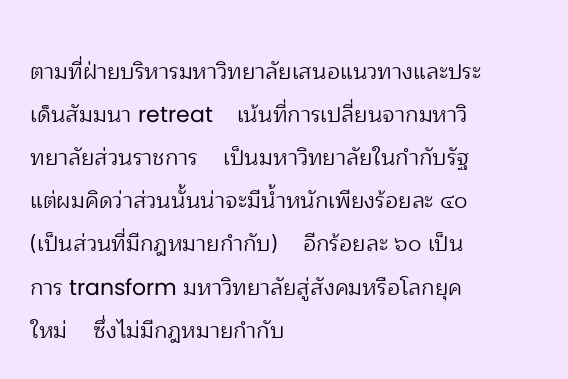ตามที่ฝ่ายบริหารมหาวิทยาลัยเสนอแนวทางและประเด็นสัมมนา retreat    เน้นที่การเปลี่ยนจากมหาวิทยาลัยส่วนราชการ    เป็นมหาวิทยาลัยในกำกับรัฐ    แต่ผมคิดว่าส่วนนั้นน่าจะมีน้ำหนักเพียงร้อยละ ๔๐ (เป็นส่วนที่มีกฎหมายกำกับ)    อีกร้อยละ ๖๐ เป็นการ transform มหาวิทยาลัยสู่สังคมหรือโลกยุคใหม่    ซึ่งไม่มีกฎหมายกำกับ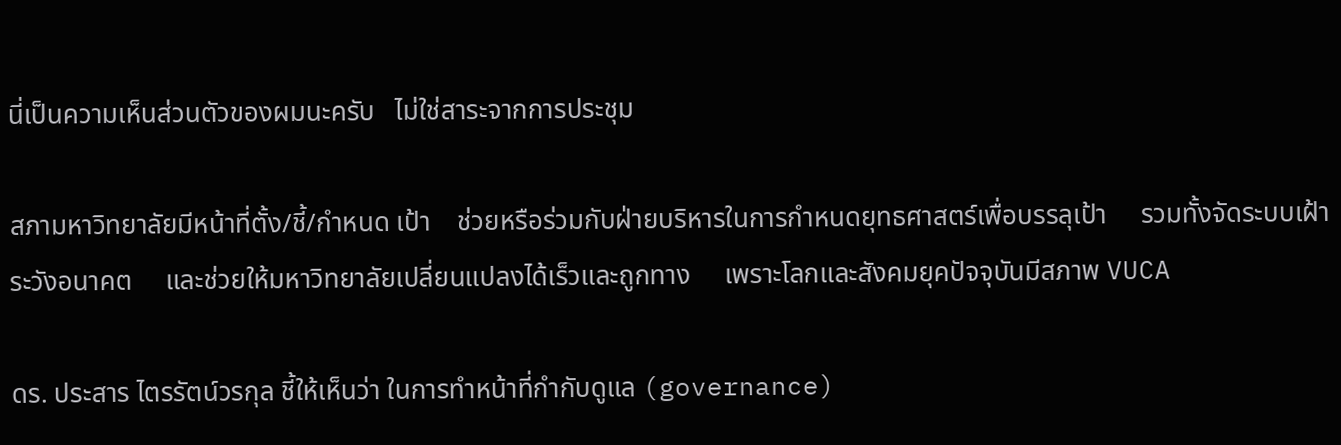นี่เป็นความเห็นส่วนตัวของผมนะครับ   ไม่ใช่สาระจากการประชุม

สภามหาวิทยาลัยมีหน้าที่ตั้ง/ชี้/กำหนด เป้า    ช่วยหรือร่วมกับฝ่ายบริหารในการกำหนดยุทธศาสตร์เพื่อบรรลุเป้า     รวมทั้งจัดระบบเฝ้าระวังอนาคต     และช่วยให้มหาวิทยาลัยเปลี่ยนแปลงได้เร็วและถูกทาง     เพราะโลกและสังคมยุคปัจจุบันมีสภาพ VUCA

ดร. ประสาร ไตรรัตน์วรกุล ชี้ให้เห็นว่า ในการทำหน้าที่กำกับดูแล (governance)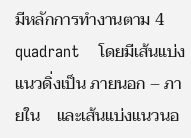มีหลักการทำงานตาม 4 quadrant    โดยมีเส้นแบ่งแนวดิ่งเป็น ภายนอก – ภายใน    และเส้นแบ่งแนวนอ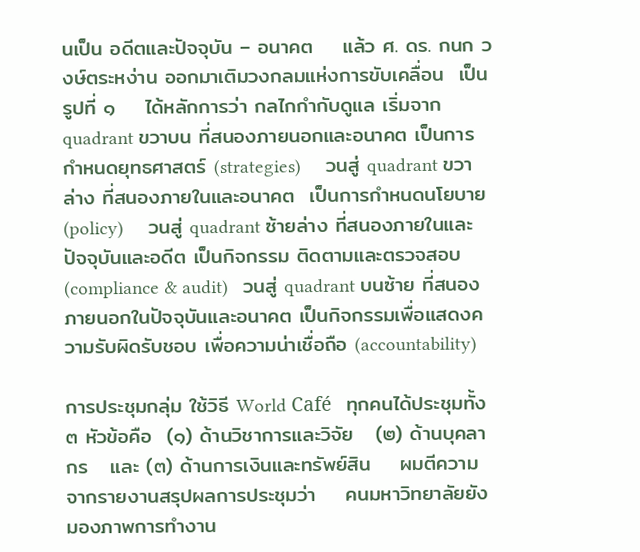นเป็น อดีตและปัจจุบัน – อนาคต    แล้ว ศ. ดร. กนก วงษ์ตระหง่าน ออกมาเติมวงกลมแห่งการขับเคลื่อน  เป็นรูปที่ ๑    ได้หลักการว่า กลไกกำกับดูแล เริ่มจาก quadrant ขวาบน ที่สนองภายนอกและอนาคต เป็นการกำหนดยุทธศาสตร์ (strategies)     วนสู่ quadrant ขวาล่าง ที่สนองภายในและอนาคต  เป็นการกำหนดนโยบาย (policy)     วนสู่ quadrant ซ้ายล่าง ที่สนองภายในและปัจจุบันและอดีต เป็นกิจกรรม ติดตามและตรวจสอบ (compliance & audit)   วนสู่ quadrant บนซ้าย ที่สนองภายนอกในปัจจุบันและอนาคต เป็นกิจกรรมเพื่อแสดงความรับผิดรับชอบ เพื่อความน่าเชื่อถือ (accountability)

การประชุมกลุ่ม ใช้วิธี World Café   ทุกคนได้ประชุมทั้ง ๓ หัวข้อคือ  (๑) ด้านวิชาการและวิจัย   (๒) ด้านบุคลากร   และ (๓) ด้านการเงินและทรัพย์สิน    ผมตีความจากรายงานสรุปผลการประชุมว่า    คนมหาวิทยาลัยยังมองภาพการทำงาน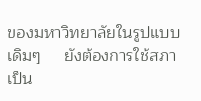ของมหาวิทยาลัยในรูปแบบเดิมๆ     ยังต้องการใช้สภาเป็น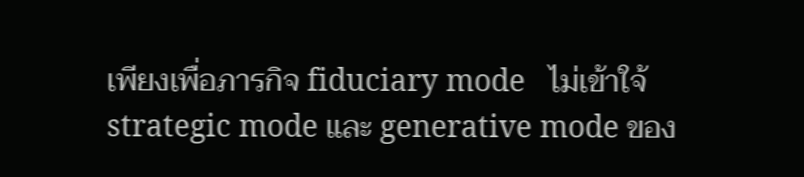เพียงเพื่อภารกิจ fiduciary mode   ไม่เข้าใจ้ strategic mode และ generative mode ของ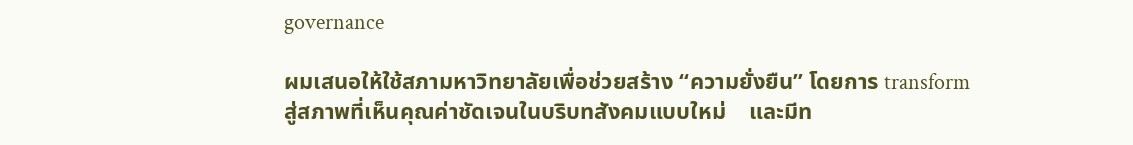governance

ผมเสนอให้ใช้สภามหาวิทยาลัยเพื่อช่วยสร้าง “ความยั่งยืน” โดยการ transform สู่สภาพที่เห็นคุณค่าชัดเจนในบริบทสังคมแบบใหม่    และมีท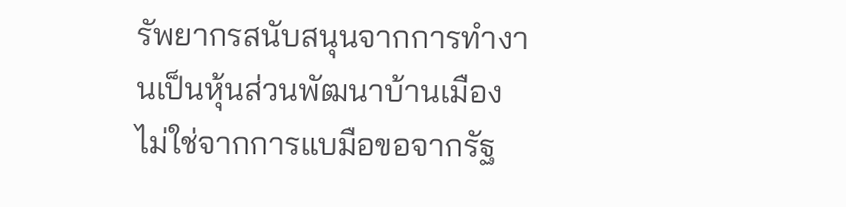รัพยากรสนับสนุนจากการทำงานเป็นหุ้นส่วนพัฒนาบ้านเมือง    ไม่ใช่จากการแบมือขอจากรัฐ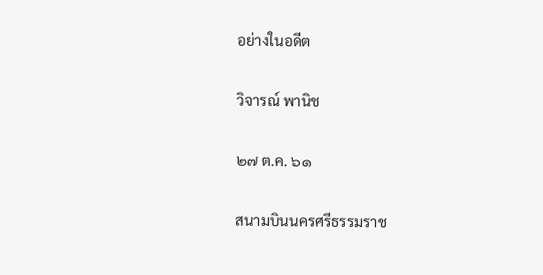อย่างในอดีต

วิจารณ์ พานิช

๒๗ ต.ค. ๖๑

สนามบินนครศรีธรรมราช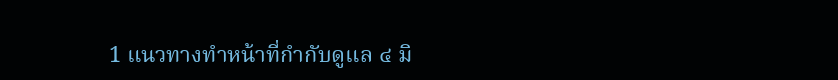1 แนวทางทำหน้าที่กำกับดูแล ๔ มิ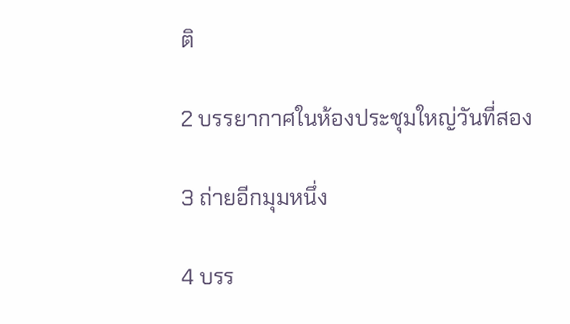ติ

2 บรรยากาศในห้องประชุมใหญ่วันที่สอง

3 ถ่ายอีกมุมหนึ่ง

4 บรร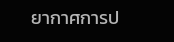ยากาศการป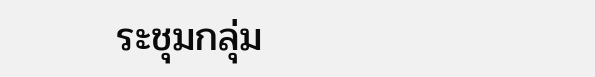ระชุมกลุ่ม